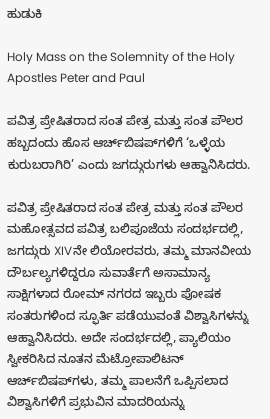ಹುಡುಕಿ

Holy Mass on the Solemnity of the Holy Apostles Peter and Paul

ಪವಿತ್ರ ಪ್ರೇಷಿತರಾದ ಸಂತ ಪೇತ್ರ ಮತ್ತು ಸಂತ ಪೌಲರ ಹಬ್ಬದಂದು ಹೊಸ ಆರ್ಚ್‌ಬಿಷಪ್‌ಗಳಿಗೆ ‘ಒಳ್ಳೆಯ ಕುರುಬರಾಗಿರಿ’ ಎಂದು ಜಗದ್ಗುರುಗಳು ಆಹ್ವಾನಿಸಿದರು.

ಪವಿತ್ರ ಪ್ರೇಷಿತರಾದ ಸಂತ ಪೇತ್ರ ಮತ್ತು ಸಂತ ಪೌಲರ ಮಹೋತ್ಸವದ ಪವಿತ್ರ ಬಲಿಪೂಜೆಯ ಸಂದರ್ಭದಲ್ಲಿ, ಜಗದ್ಗುರು XIVನೇ ಲಿಯೋರವರು, ತಮ್ಮ ಮಾನವೀಯ ದೌರ್ಬಲ್ಯಗಳಿದ್ದರೂ ಸುವಾರ್ತೆಗೆ ಅಸಾಮಾನ್ಯ ಸಾಕ್ಷಿಗಳಾದ ರೋಮ್ ನಗರದ ಇಬ್ಬರು ಪೋಷಕ ಸಂತರುಗಳಿಂದ ಸ್ಫೂರ್ತಿ ಪಡೆಯುವಂತೆ ವಿಶ್ವಾಸಿಗಳನ್ನು ಆಹ್ವಾನಿಸಿದರು. ಅದೇ ಸಂದರ್ಭದಲ್ಲಿ, ಪ್ಯಾಲಿಯಂ ಸ್ವೀಕರಿಸಿದ ನೂತನ ಮೆಟ್ರೋಪಾಲಿಟನ್ ಆರ್ಚ್‌ಬಿಷಪ್‌ಗಳು, ತಮ್ಮ ಪಾಲನೆಗೆ ಒಪ್ಪಿಸಲಾದ ವಿಶ್ವಾಸಿಗಳಿಗೆ ಪ್ರಭುವಿನ ಮಾದರಿಯನ್ನು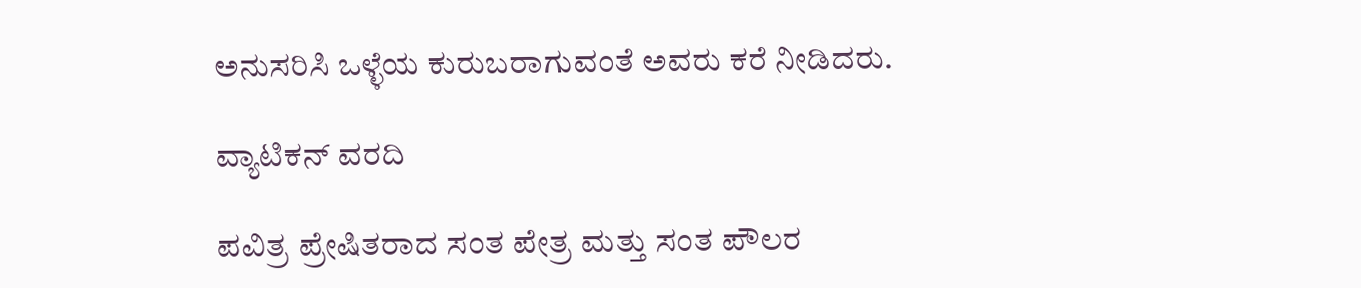ಅನುಸರಿಸಿ ಒಳ್ಳೆಯ ಕುರುಬರಾಗುವಂತೆ ಅವರು ಕರೆ ನೀಡಿದರು.

ವ್ಯಾಟಿಕನ್ ವರದಿ

ಪವಿತ್ರ ಪ್ರೇಷಿತರಾದ ಸಂತ ಪೇತ್ರ ಮತ್ತು ಸಂತ ಪೌಲರ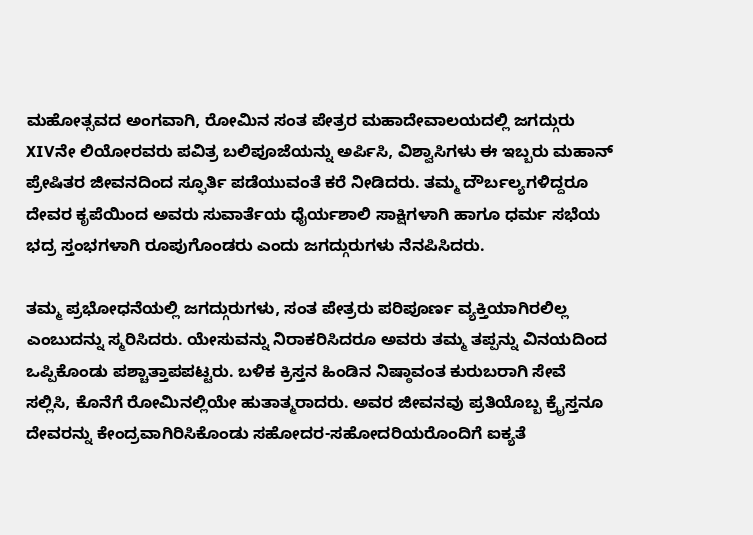ಮಹೋತ್ಸವದ ಅಂಗವಾಗಿ, ರೋಮಿನ ಸಂತ ಪೇತ್ರರ ಮಹಾದೇವಾಲಯದಲ್ಲಿ ಜಗದ್ಗುರು XIVನೇ ಲಿಯೋರವರು ಪವಿತ್ರ ಬಲಿಪೂಜೆಯನ್ನು ಅರ್ಪಿಸಿ, ವಿಶ್ವಾಸಿಗಳು ಈ ಇಬ್ಬರು ಮಹಾನ್ ಪ್ರೇಷಿತರ ಜೀವನದಿಂದ ಸ್ಫೂರ್ತಿ ಪಡೆಯುವಂತೆ ಕರೆ ನೀಡಿದರು. ತಮ್ಮ ದೌರ್ಬಲ್ಯಗಳಿದ್ದರೂ ದೇವರ ಕೃಪೆಯಿಂದ ಅವರು ಸುವಾರ್ತೆಯ ಧೈರ್ಯಶಾಲಿ ಸಾಕ್ಷಿಗಳಾಗಿ ಹಾಗೂ ಧರ್ಮ ಸಭೆಯ ಭದ್ರ ಸ್ತಂಭಗಳಾಗಿ ರೂಪುಗೊಂಡರು ಎಂದು ಜಗದ್ಗುರುಗಳು ನೆನಪಿಸಿದರು.

ತಮ್ಮ ಪ್ರಭೋಧನೆಯಲ್ಲಿ ಜಗದ್ಗುರುಗಳು, ಸಂತ ಪೇತ್ರರು ಪರಿಪೂರ್ಣ ವ್ಯಕ್ತಿಯಾಗಿರಲಿಲ್ಲ ಎಂಬುದನ್ನು ಸ್ಮರಿಸಿದರು. ಯೇಸುವನ್ನು ನಿರಾಕರಿಸಿದರೂ ಅವರು ತಮ್ಮ ತಪ್ಪನ್ನು ವಿನಯದಿಂದ ಒಪ್ಪಿಕೊಂಡು ಪಶ್ಚಾತ್ತಾಪಪಟ್ಟರು. ಬಳಿಕ ಕ್ರಿಸ್ತನ ಹಿಂಡಿನ ನಿಷ್ಠಾವಂತ ಕುರುಬರಾಗಿ ಸೇವೆ ಸಲ್ಲಿಸಿ, ಕೊನೆಗೆ ರೋಮಿನಲ್ಲಿಯೇ ಹುತಾತ್ಮರಾದರು. ಅವರ ಜೀವನವು ಪ್ರತಿಯೊಬ್ಬ ಕ್ರೈಸ್ತನೂ ದೇವರನ್ನು ಕೇಂದ್ರವಾಗಿರಿಸಿಕೊಂಡು ಸಹೋದರ-ಸಹೋದರಿಯರೊಂದಿಗೆ ಐಕ್ಯತೆ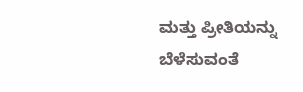ಮತ್ತು ಪ್ರೀತಿಯನ್ನು ಬೆಳೆಸುವಂತೆ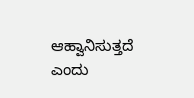ಆಹ್ವಾನಿಸುತ್ತದೆ ಎಂದು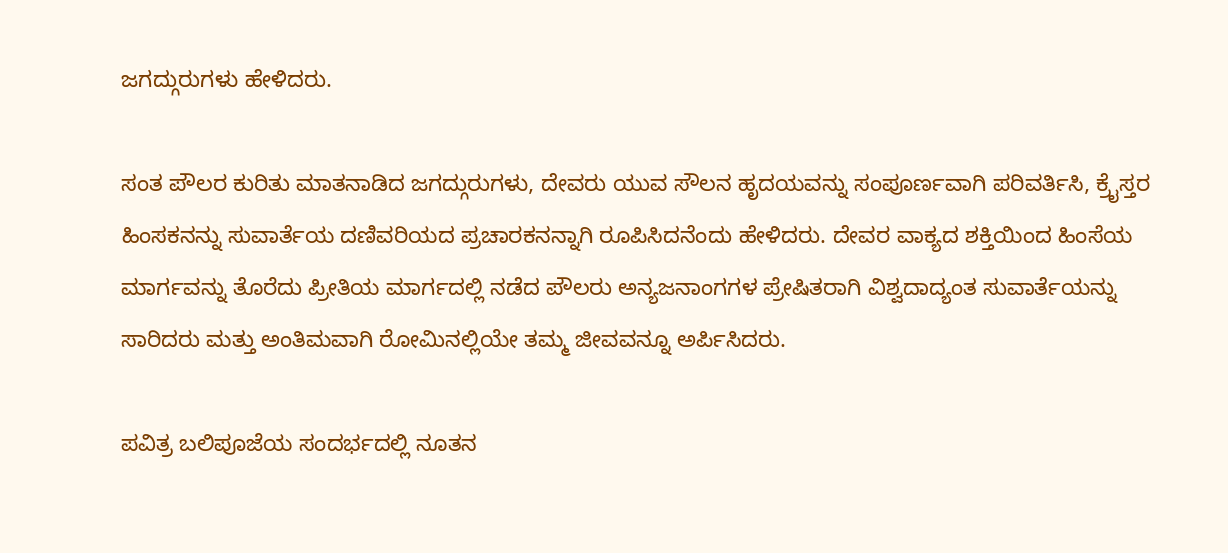ಜಗದ್ಗುರುಗಳು ಹೇಳಿದರು.

ಸಂತ ಪೌಲರ ಕುರಿತು ಮಾತನಾಡಿದ ಜಗದ್ಗುರುಗಳು, ದೇವರು ಯುವ ಸೌಲನ ಹೃದಯವನ್ನು ಸಂಪೂರ್ಣವಾಗಿ ಪರಿವರ್ತಿಸಿ, ಕ್ರೈಸ್ತರ ಹಿಂಸಕನನ್ನು ಸುವಾರ್ತೆಯ ದಣಿವರಿಯದ ಪ್ರಚಾರಕನನ್ನಾಗಿ ರೂಪಿಸಿದನೆಂದು ಹೇಳಿದರು. ದೇವರ ವಾಕ್ಯದ ಶಕ್ತಿಯಿಂದ ಹಿಂಸೆಯ ಮಾರ್ಗವನ್ನು ತೊರೆದು ಪ್ರೀತಿಯ ಮಾರ್ಗದಲ್ಲಿ ನಡೆದ ಪೌಲರು ಅನ್ಯಜನಾಂಗಗಳ ಪ್ರೇಷಿತರಾಗಿ ವಿಶ್ವದಾದ್ಯಂತ ಸುವಾರ್ತೆಯನ್ನು ಸಾರಿದರು ಮತ್ತು ಅಂತಿಮವಾಗಿ ರೋಮಿನಲ್ಲಿಯೇ ತಮ್ಮ ಜೀವವನ್ನೂ ಅರ್ಪಿಸಿದರು.

ಪವಿತ್ರ ಬಲಿಪೂಜೆಯ ಸಂದರ್ಭದಲ್ಲಿ ನೂತನ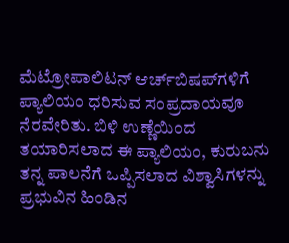ಮೆಟ್ರೋಪಾಲಿಟನ್ ಆರ್ಚ್‌ಬಿಷಪ್‌ಗಳಿಗೆ ಪ್ಯಾಲಿಯಂ ಧರಿಸುವ ಸಂಪ್ರದಾಯವೂ ನೆರವೇರಿತು. ಬಿಳಿ ಉಣ್ಣೆಯಿಂದ ತಯಾರಿಸಲಾದ ಈ ಪ್ಯಾಲಿಯಂ, ಕುರುಬನು ತನ್ನ ಪಾಲನೆಗೆ ಒಪ್ಪಿಸಲಾದ ವಿಶ್ವಾಸಿಗಳನ್ನು ಪ್ರಭುವಿನ ಹಿಂಡಿನ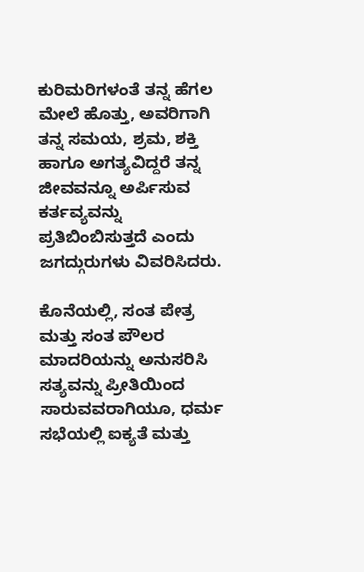ಕುರಿಮರಿಗಳಂತೆ ತನ್ನ ಹೆಗಲ ಮೇಲೆ ಹೊತ್ತು, ಅವರಿಗಾಗಿ ತನ್ನ ಸಮಯ, ಶ್ರಮ, ಶಕ್ತಿ ಹಾಗೂ ಅಗತ್ಯವಿದ್ದರೆ ತನ್ನ ಜೀವವನ್ನೂ ಅರ್ಪಿಸುವ ಕರ್ತವ್ಯವನ್ನು ಪ್ರತಿಬಿಂಬಿಸುತ್ತದೆ ಎಂದು ಜಗದ್ಗುರುಗಳು ವಿವರಿಸಿದರು.

ಕೊನೆಯಲ್ಲಿ, ಸಂತ ಪೇತ್ರ ಮತ್ತು ಸಂತ ಪೌಲರ ಮಾದರಿಯನ್ನು ಅನುಸರಿಸಿ ಸತ್ಯವನ್ನು ಪ್ರೀತಿಯಿಂದ ಸಾರುವವರಾಗಿಯೂ, ಧರ್ಮ ಸಭೆಯಲ್ಲಿ ಐಕ್ಯತೆ ಮತ್ತು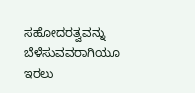ಸಹೋದರತ್ವವನ್ನು ಬೆಳೆಸುವವರಾಗಿಯೂ ಇರಲು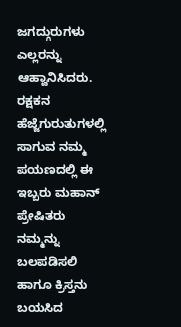ಜಗದ್ಗುರುಗಳು ಎಲ್ಲರನ್ನು ಆಹ್ವಾನಿಸಿದರು. ರಕ್ಷಕನ ಹೆಜ್ಜೆಗುರುತುಗಳಲ್ಲಿ ಸಾಗುವ ನಮ್ಮ ಪಯಣದಲ್ಲಿ ಈ ಇಬ್ಬರು ಮಹಾನ್ ಪ್ರೇಷಿತರು ನಮ್ಮನ್ನು ಬಲಪಡಿಸಲಿ ಹಾಗೂ ಕ್ರಿಸ್ತನು ಬಯಸಿದ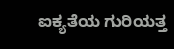ಐಕ್ಯತೆಯ ಗುರಿಯತ್ತ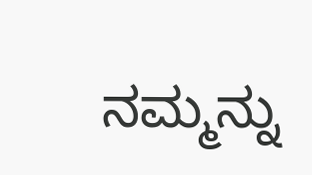ನಮ್ಮನ್ನು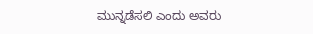ಮುನ್ನಡೆಸಲಿ ಎಂದು ಅವರು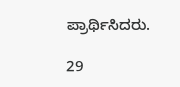ಪ್ರಾರ್ಥಿಸಿದರು.

29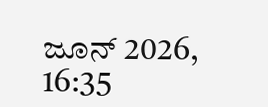ಜೂನ್ 2026, 16:35